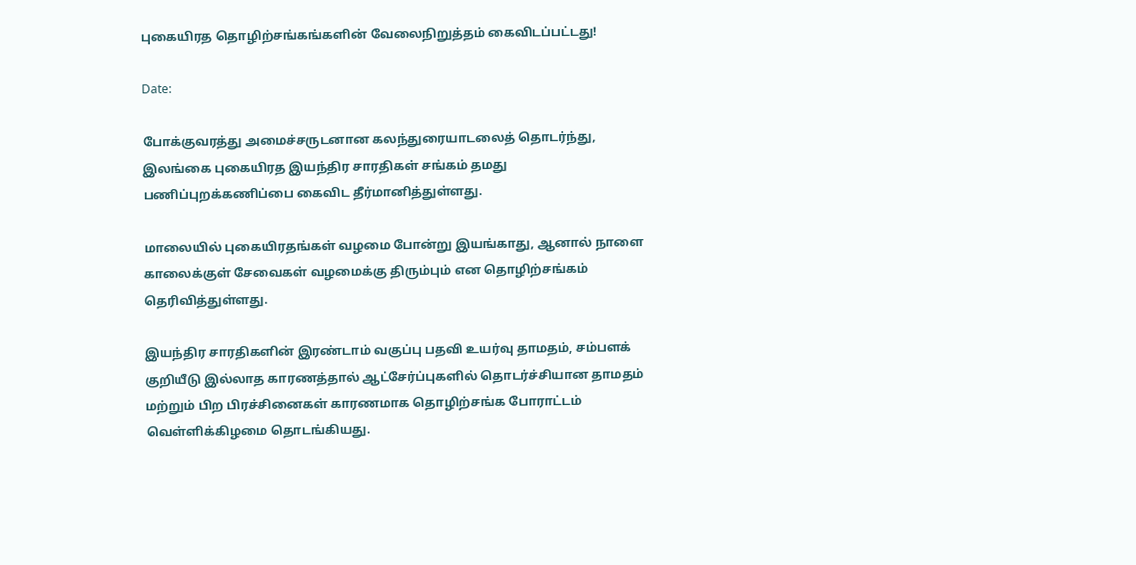புகையிரத தொழிற்சங்கங்களின் வேலைநிறுத்தம் கைவிடப்பட்டது!

Date:

போக்குவரத்து அமைச்சருடனான கலந்துரையாடலைத் தொடர்ந்து, இலங்கை புகையிரத இயந்திர சாரதிகள் சங்கம் தமது பணிப்புறக்கணிப்பை கைவிட தீர்மானித்துள்ளது.

மாலையில் புகையிரதங்கள் வழமை போன்று இயங்காது, ஆனால் நாளை காலைக்குள் சேவைகள் வழமைக்கு திரும்பும் என தொழிற்சங்கம் தெரிவித்துள்ளது.

இயந்திர சாரதிகளின் இரண்டாம் வகுப்பு பதவி உயர்வு தாமதம், சம்பளக் குறியீடு இல்லாத காரணத்தால் ஆட்சேர்ப்புகளில் தொடர்ச்சியான தாமதம் மற்றும் பிற பிரச்சினைகள் காரணமாக தொழிற்சங்க போராட்டம் வெள்ளிக்கிழமை தொடங்கியது.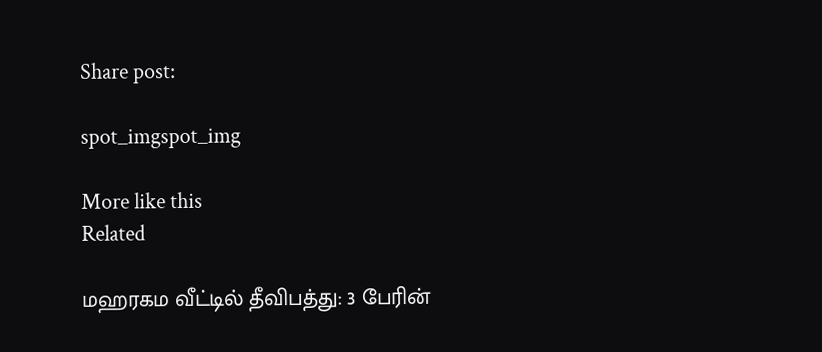Share post:

spot_imgspot_img

More like this
Related

மஹரகம வீட்டில் தீவிபத்து: 3 பேரின்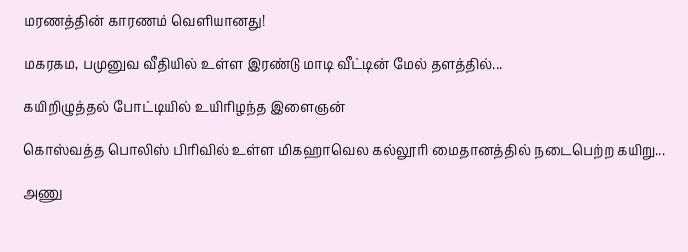மரணத்தின் காரணம் வெளியானது!

மகரகம, பமுனுவ வீதியில் உள்ள இரண்டு மாடி வீட்டின் மேல் தளத்தில்...

கயிறிழுத்தல் போட்டியில் உயிரிழந்த இளைஞன்

கொஸ்வத்த பொலிஸ் பிரிவில் உள்ள மிகஹாவெல கல்லூரி மைதானத்தில் நடைபெற்ற கயிறு...

அணு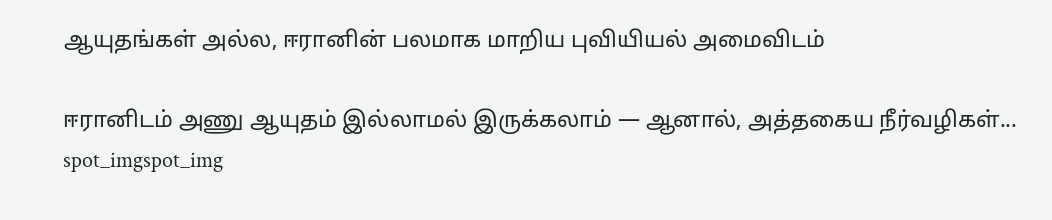ஆயுதங்கள் அல்ல, ஈரானின் பலமாக மாறிய புவியியல் அமைவிடம்

ஈரானிடம் அணு ஆயுதம் இல்லாமல் இருக்கலாம் — ஆனால், அத்தகைய நீர்வழிகள்...
spot_imgspot_img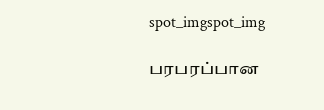spot_imgspot_img

பரபரப்பான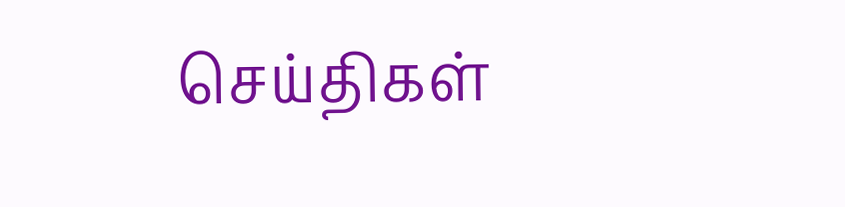செய்திகள்